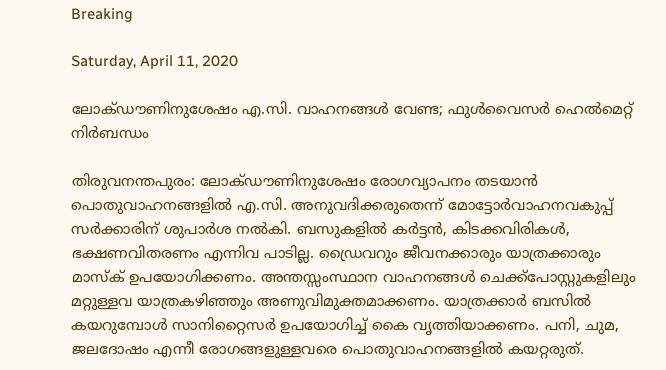Breaking

Saturday, April 11, 2020

ലോക്ഡൗണിനുശേഷം എ.സി. വാഹനങ്ങൾ വേണ്ട; ഫുൾവൈസർ ഹെൽമെറ്റ് നിർബന്ധം

തിരുവനന്തപുരം: ലോക്ഡൗണിനുശേഷം രോഗവ്യാപനം തടയാൻ പൊതുവാഹനങ്ങളിൽ എ.സി. അനുവദിക്കരുതെന്ന് മോട്ടോർവാഹനവകുപ്പ് സർക്കാരിന് ശുപാർശ നൽകി. ബസുകളിൽ കർട്ടൻ, കിടക്കവിരികൾ, ഭക്ഷണവിതരണം എന്നിവ പാടില്ല. ഡ്രൈവറും ജീവനക്കാരും യാത്രക്കാരും മാസ്ക് ഉപയോഗിക്കണം. അന്തസ്സംസ്ഥാന വാഹനങ്ങൾ ചെക്ക്പോസ്റ്റുകളിലും മറ്റുള്ളവ യാത്രകഴിഞ്ഞും അണുവിമുക്തമാക്കണം. യാത്രക്കാർ ബസിൽ കയറുമ്പോൾ സാനിറ്റൈസർ ഉപയോഗിച്ച് കൈ വൃത്തിയാക്കണം. പനി, ചുമ, ജലദോഷം എന്നീ രോഗങ്ങളുള്ളവരെ പൊതുവാഹനങ്ങളിൽ കയറ്റരുത്.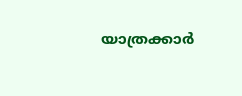യാത്രക്കാർ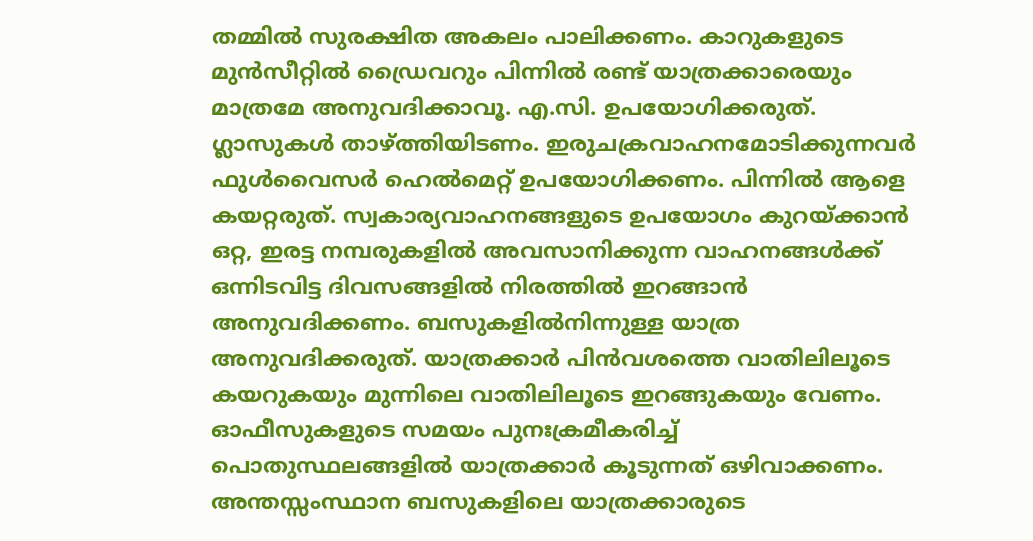തമ്മിൽ സുരക്ഷിത അകലം പാലിക്കണം. കാറുകളുടെ മുൻസീറ്റിൽ ഡ്രൈവറും പിന്നിൽ രണ്ട് യാത്രക്കാരെയും മാത്രമേ അനുവദിക്കാവൂ. എ.സി. ഉപയോഗിക്കരുത്. ഗ്ലാസുകൾ താഴ്ത്തിയിടണം. ഇരുചക്രവാഹനമോടിക്കുന്നവർ ഫുൾവൈസർ ഹെൽമെറ്റ് ഉപയോഗിക്കണം. പിന്നിൽ ആളെ കയറ്റരുത്. സ്വകാര്യവാഹനങ്ങളുടെ ഉപയോഗം കുറയ്ക്കാൻ ഒറ്റ, ഇരട്ട നമ്പരുകളിൽ അവസാനിക്കുന്ന വാഹനങ്ങൾക്ക് ഒന്നിടവിട്ട ദിവസങ്ങളിൽ നിരത്തിൽ ഇറങ്ങാൻ അനുവദിക്കണം. ബസുകളിൽനിന്നുള്ള യാത്ര അനുവദിക്കരുത്. യാത്രക്കാർ പിൻവശത്തെ വാതിലിലൂടെ കയറുകയും മുന്നിലെ വാതിലിലൂടെ ഇറങ്ങുകയും വേണം. ഓഫീസുകളുടെ സമയം പുനഃക്രമീകരിച്ച് പൊതുസ്ഥലങ്ങളിൽ യാത്രക്കാർ കൂടുന്നത് ഒഴിവാക്കണം. അന്തസ്സംസ്ഥാന ബസുകളിലെ യാത്രക്കാരുടെ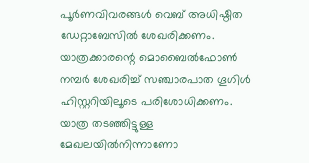പൂർണവിവരങ്ങൾ വെബ് അധിഷ്ഠിത ഡേറ്റാബേസിൽ ശേഖരിക്കണം. യാത്രക്കാരന്റെ മൊബൈൽഫോൺ നമ്പർ ശേഖരിച്ച് സഞ്ചാരപാത ഗൂഗിൾ ഹിസ്റ്ററിയിലൂടെ പരിശോധിക്കണം. യാത്ര തടഞ്ഞിട്ടുള്ള മേഖലയിൽനിന്നാണോ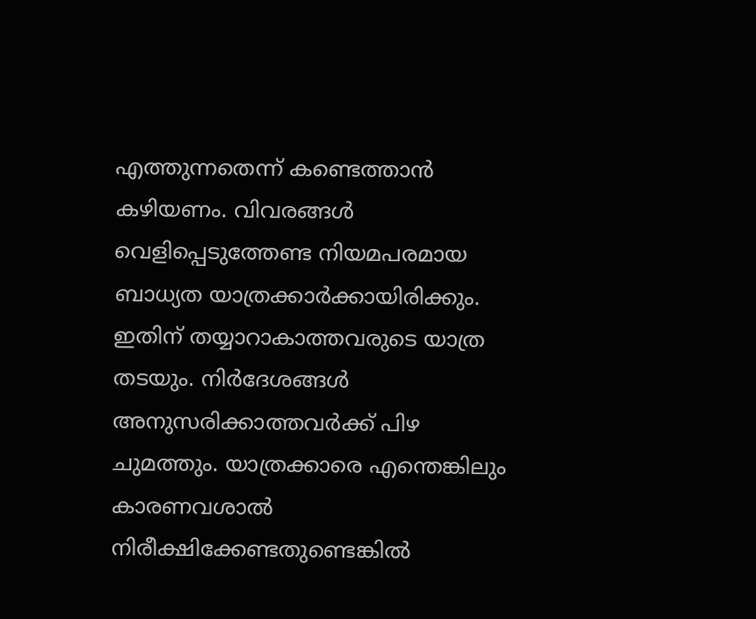എത്തുന്നതെന്ന് കണ്ടെത്താൻ കഴിയണം. വിവരങ്ങൾ വെളിപ്പെടുത്തേണ്ട നിയമപരമായ ബാധ്യത യാത്രക്കാർക്കായിരിക്കും. ഇതിന് തയ്യാറാകാത്തവരുടെ യാത്ര തടയും. നിർദേശങ്ങൾ അനുസരിക്കാത്തവർക്ക് പിഴ ചുമത്തും. യാത്രക്കാരെ എന്തെങ്കിലും കാരണവശാൽ നിരീക്ഷിക്കേണ്ടതുണ്ടെങ്കിൽ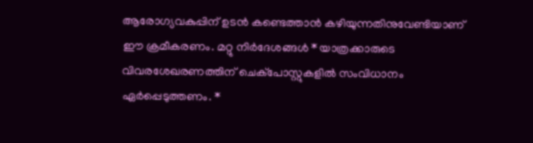ആരോഗ്യവകുപ്പിന് ഉടൻ കണ്ടെത്താൻ കഴിയുന്നതിനുവേണ്ടിയാണ് ഈ ക്രമീകരണം. മറ്റു നിർദേശങ്ങൾ * യാത്രക്കാരുടെ വിവരശേഖരണത്തിന് ചെക്പോസ്റ്റുകളിൽ സംവിധാനം ഏർപ്പെടുത്തണം. *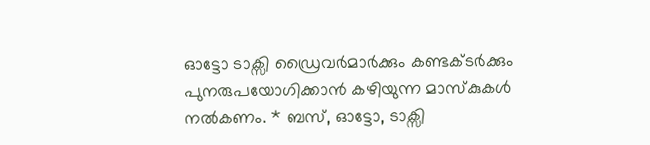ഓട്ടോ ടാക്സി ഡ്രൈവർമാർക്കും കണ്ടക്ടർക്കും പുനരുപയോഗിക്കാൻ കഴിയുന്ന മാസ്കുകൾ നൽകണം. * ബസ്, ഓട്ടോ, ടാക്സി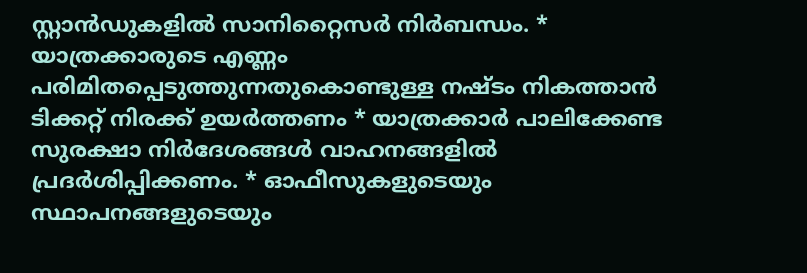സ്റ്റാൻഡുകളിൽ സാനിറ്റൈസർ നിർബന്ധം. * യാത്രക്കാരുടെ എണ്ണം പരിമിതപ്പെടുത്തുന്നതുകൊണ്ടുള്ള നഷ്ടം നികത്താൻ ടിക്കറ്റ് നിരക്ക് ഉയർത്തണം * യാത്രക്കാർ പാലിക്കേണ്ട സുരക്ഷാ നിർദേശങ്ങൾ വാഹനങ്ങളിൽ പ്രദർശിപ്പിക്കണം. * ഓഫീസുകളുടെയും സ്ഥാപനങ്ങളുടെയും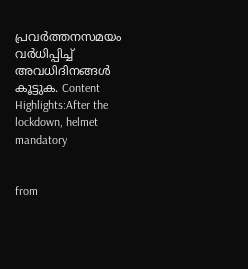പ്രവർത്തനസമയം വർധിപ്പിച്ച് അവധിദിനങ്ങൾ കൂട്ടുക. Content Highlights:After the lockdown, helmet mandatory


from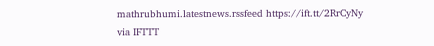mathrubhumi.latestnews.rssfeed https://ift.tt/2RrCyNy
via IFTTT